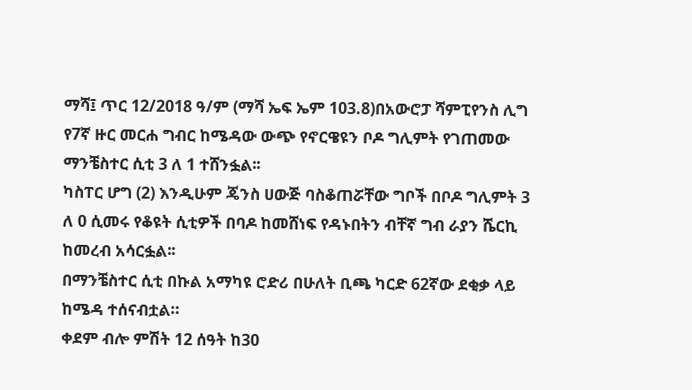ማሻ፤ ጥር 12/2018 ዓ/ም (ማሻ ኤፍ ኤም 103.8)በአውሮፓ ሻምፒየንስ ሊግ የ7ኛ ዙር መርሐ ግብር ከሜዳው ውጭ የኖርዌዩን ቦዶ ግሊምት የገጠመው ማንቼስተር ሲቲ 3 ለ 1 ተሸንፏል፡፡
ካስፐር ሆግ (2) እንዲሁም ጄንስ ሀውጅ ባስቆጠሯቸው ግቦች በቦዶ ግሊምት 3 ለ 0 ሲመሩ የቆዩት ሲቲዎች በባዶ ከመሸነፍ የዳኑበትን ብቸኛ ግብ ራያን ሼርኪ ከመረብ አሳርፏል፡፡
በማንቼስተር ሲቲ በኩል አማካዩ ሮድሪ በሁለት ቢጫ ካርድ 62ኛው ደቂቃ ላይ ከሜዳ ተሰናብቷል።
ቀደም ብሎ ምሽት 12 ሰዓት ከ30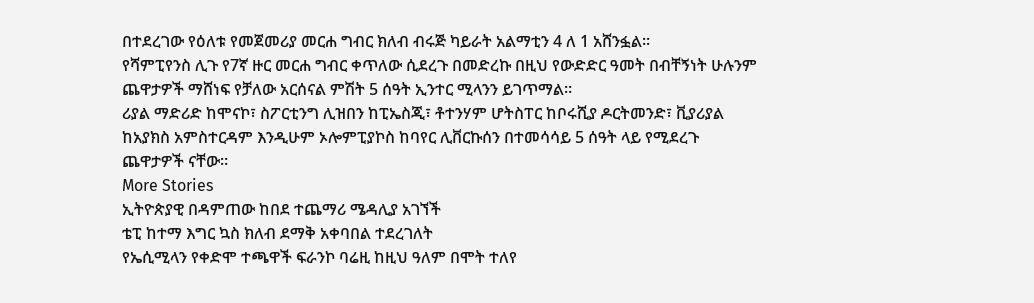በተደረገው የዕለቱ የመጀመሪያ መርሐ ግብር ክለብ ብሩጅ ካይራት አልማቲን 4 ለ 1 አሸንፏል፡፡
የሻምፒየንስ ሊጉ የ7ኛ ዙር መርሐ ግብር ቀጥለው ሲደረጉ በመድረኩ በዚህ የውድድር ዓመት በብቸኝነት ሁሉንም ጨዋታዎች ማሸነፍ የቻለው አርሰናል ምሽት 5 ሰዓት ኢንተር ሚላንን ይገጥማል።
ሪያል ማድሪድ ከሞናኮ፣ ስፖርቲንግ ሊዝበን ከፒኤስጂ፣ ቶተንሃም ሆትስፐር ከቦሩሺያ ዶርትመንድ፣ ቪያሪያል ከአያክስ አምስተርዳም እንዲሁም ኦሎምፒያኮስ ከባየር ሊቨርኩሰን በተመሳሳይ 5 ሰዓት ላይ የሚደረጉ ጨዋታዎች ናቸው።
More Stories
ኢትዮጵያዊ በዳምጠው ከበደ ተጨማሪ ሜዳሊያ አገኘች
ቴፒ ከተማ እግር ኳስ ክለብ ደማቅ አቀባበል ተደረገለት
የኤሲሚላን የቀድሞ ተጫዋች ፍራንኮ ባሬዚ ከዚህ ዓለም በሞት ተለየ